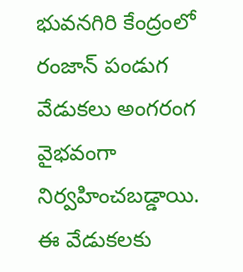భువనగిరి కేంద్రంలో రంజాన్ పండుగ వేడుకలు అంగరంగ వైభవంగా నిర్వహించబడ్డాయి. ఈ వేడుకలకు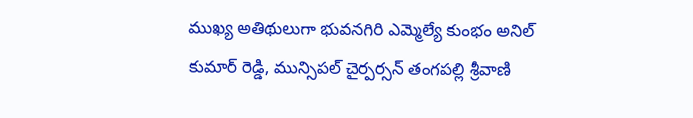ముఖ్య అతిథులుగా భువనగిరి ఎమ్మెల్యే కుంభం అనిల్ కుమార్ రెడ్డి, మున్సిపల్ చైర్పర్సన్ తంగపల్లి శ్రీవాణి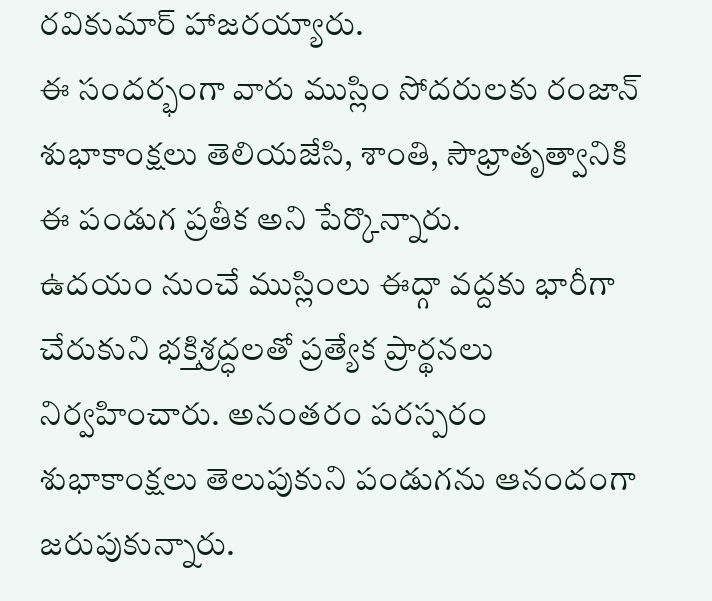రవికుమార్ హాజరయ్యారు.
ఈ సందర్భంగా వారు ముస్లిం సోదరులకు రంజాన్ శుభాకాంక్షలు తెలియజేసి, శాంతి, సౌభ్రాతృత్వానికి ఈ పండుగ ప్రతీక అని పేర్కొన్నారు.
ఉదయం నుంచే ముస్లింలు ఈద్గా వద్దకు భారీగా చేరుకుని భక్తిశ్రద్ధలతో ప్రత్యేక ప్రార్థనలు నిర్వహించారు. అనంతరం పరస్పరం శుభాకాంక్షలు తెలుపుకుని పండుగను ఆనందంగా జరుపుకున్నారు.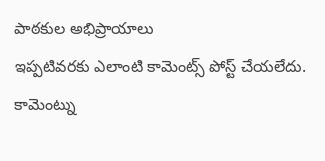పాఠకుల అభిప్రాయాలు
ఇప్పటివరకు ఎలాంటి కామెంట్స్ పోస్ట్ చేయలేదు.
కామెంట్ను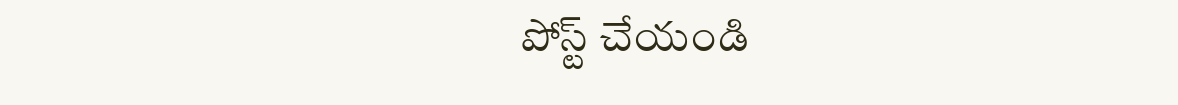పోస్ట్ చేయండి